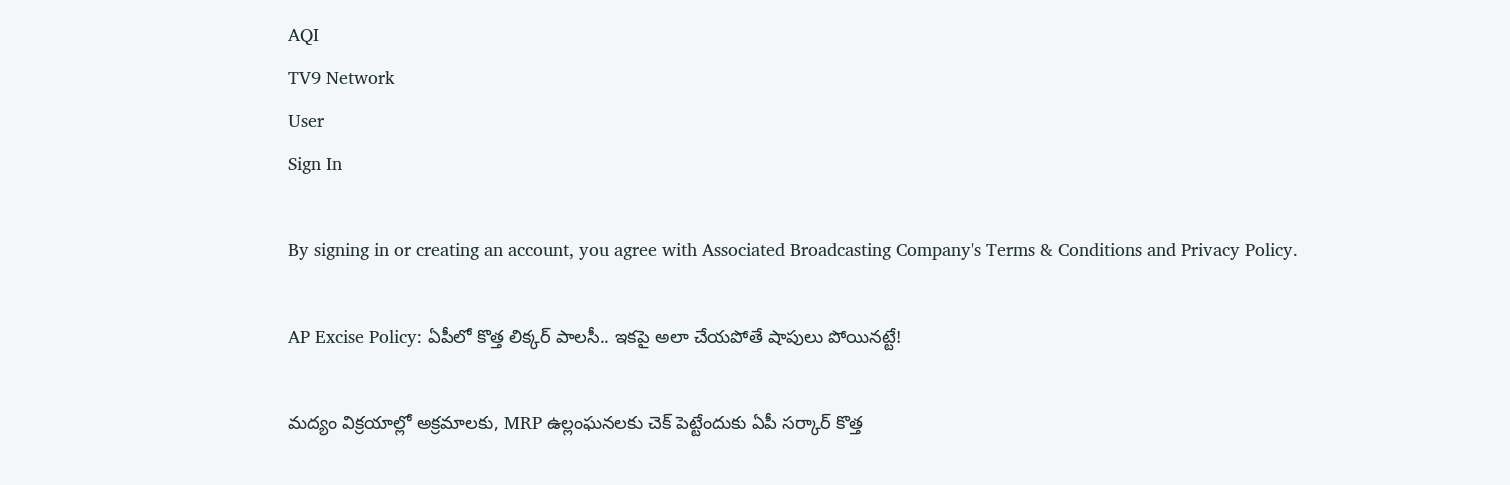AQI
TV9 Network
User
Sign In

By signing in or creating an account, you agree with Associated Broadcasting Company's Terms & Conditions and Privacy Policy.

AP Excise Policy: ఏపీలో కొత్త లిక్కర్ పాలసీ.. ఇకపై అలా చేయపోతే షాపులు పోయినట్టే!

మద్యం విక్రయాల్లో అక్రమాలకు, MRP ఉల్లంఘనలకు చెక్ పెట్టేందుకు ఏపీ సర్కార్ కొత్త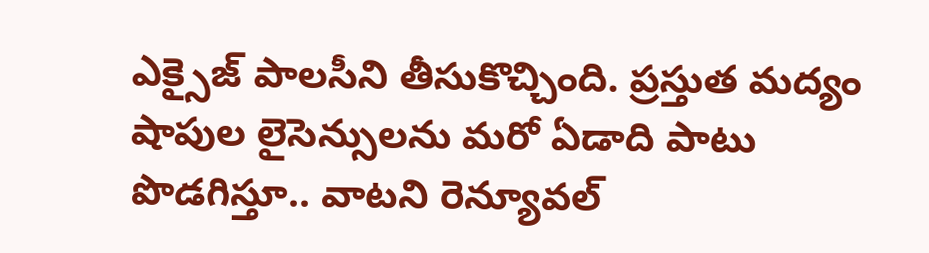ఎక్సైజ్ పాలసీని తీసుకొచ్చింది. ప్రస్తుత మద్యం షాపుల లైసెన్సులను మరో ఏడాది పాటు పొడగిస్తూ.. వాటని రెన్యూవల్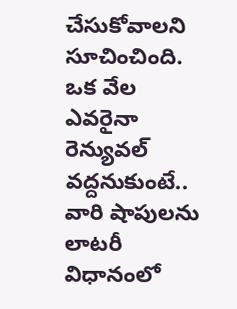చేసుకోవాలని సూచించింది. ఒక వేల ఎవరైనా రెన్యువల్ వద్దనుకుంటే.. వారి షాపులను లాటరీ విధానంలో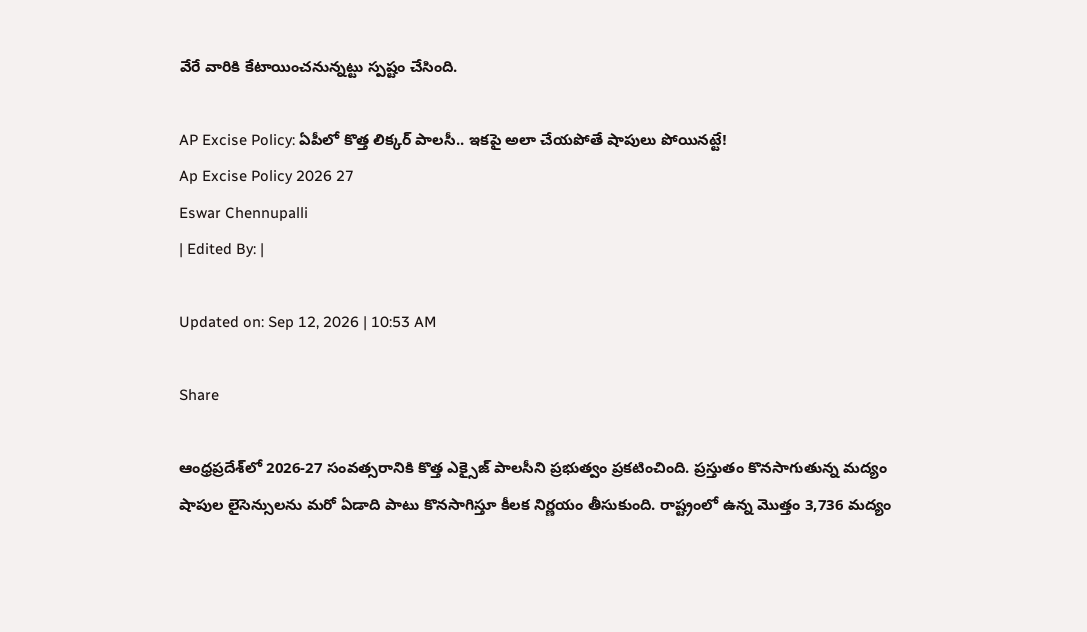వేరే వారికి కేటాయించనున్నట్టు స్పష్టం చేసింది.

AP Excise Policy: ఏపీలో కొత్త లిక్కర్ పాలసీ.. ఇకపై అలా చేయపోతే షాపులు పోయినట్టే!
Ap Excise Policy 2026 27
Eswar Chennupalli
| Edited By: |

Updated on: Sep 12, 2026 | 10:53 AM

Share

ఆంధ్రప్రదేశ్‌లో 2026-27 సంవత్సరానికి కొత్త ఎక్సైజ్ పాలసీని ప్రభుత్వం ప్రకటించింది. ప్రస్తుతం కొనసాగుతున్న మద్యం షాపుల లైసెన్సులను మరో ఏడాది పాటు కొనసాగిస్తూ కీలక నిర్ణయం తీసుకుంది. రాష్ట్రంలో ఉన్న మొత్తం 3,736 మద్యం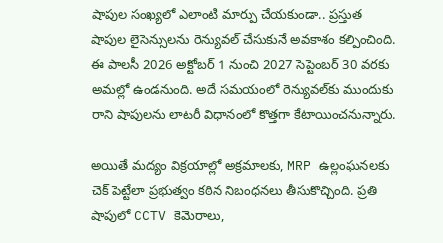షాపుల సంఖ్యలో ఎలాంటి మార్పు చేయకుండా.. ప్రస్తుత షాపుల లైసెన్సులను రెన్యువల్ చేసుకునే అవకాశం కల్పించింది. ఈ పాలసీ 2026 అక్టోబర్ 1 నుంచి 2027 సెప్టెంబర్ 30 వరకు అమల్లో ఉండనుంది. అదే సమయంలో రెన్యువల్‌కు ముందుకు రాని షాపులను లాటరీ విధానంలో కొత్తగా కేటాయించనున్నారు.

అయితే మద్యం విక్రయాల్లో అక్రమాలకు, MRP ఉల్లంఘనలకు చెక్ పెట్టేలా ప్రభుత్వం కఠిన నిబంధనలు తీసుకొచ్చింది. ప్రతి షాపులో CCTV కెమెరాలు,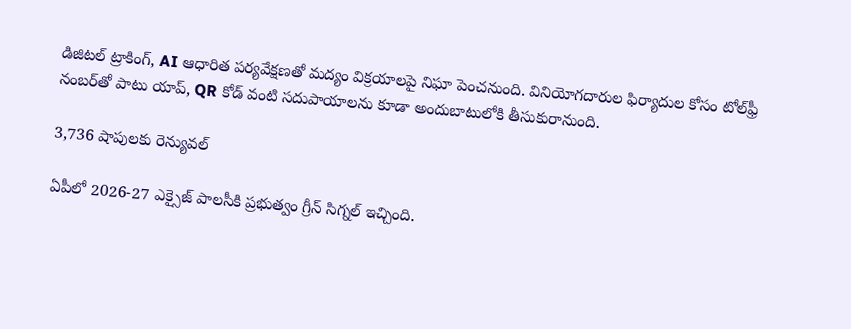డిజిటల్ ట్రాకింగ్, AI ఆధారిత పర్యవేక్షణతో మద్యం విక్రయాలపై నిఘా పెంచనుంది. వినియోగదారుల ఫిర్యాదుల కోసం టోల్‌ఫ్రీ నంబర్‌తో పాటు యాప్, QR కోడ్ వంటి సదుపాయాలను కూడా అందుబాటులోకి తీసుకురానుంది.

3,736 షాపులకు రెన్యువల్

ఏపీలో 2026-27 ఎక్సైజ్ పాలసీకి ప్రభుత్వం గ్రీన్ సిగ్నల్ ఇచ్చింది.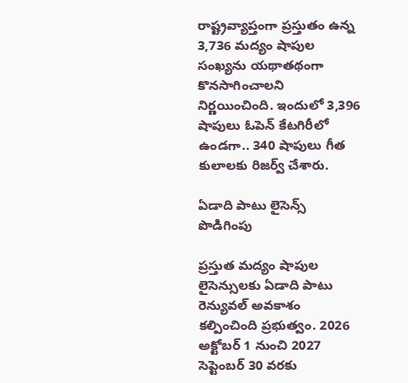రాష్ట్రవ్యాప్తంగా ప్రస్తుతం ఉన్న 3,736 మద్యం షాపుల సంఖ్యను యథాతథంగా కొనసాగించాలని నిర్ణయించింది. ఇందులో 3,396 షాపులు ఓపెన్ కేటగిరీలో ఉండగా.. 340 షాపులు గీత కులాలకు రిజర్వ్ చేశారు.

ఏడాది పాటు లైసెన్స్ పొడిగింపు

ప్రస్తుత మద్యం షాపుల లైసెన్సులకు ఏడాది పాటు రెన్యువల్ అవకాశం కల్పించింది ప్రభుత్వం. 2026 అక్టోబర్ 1 నుంచి 2027 సెప్టెంబర్ 30 వరకు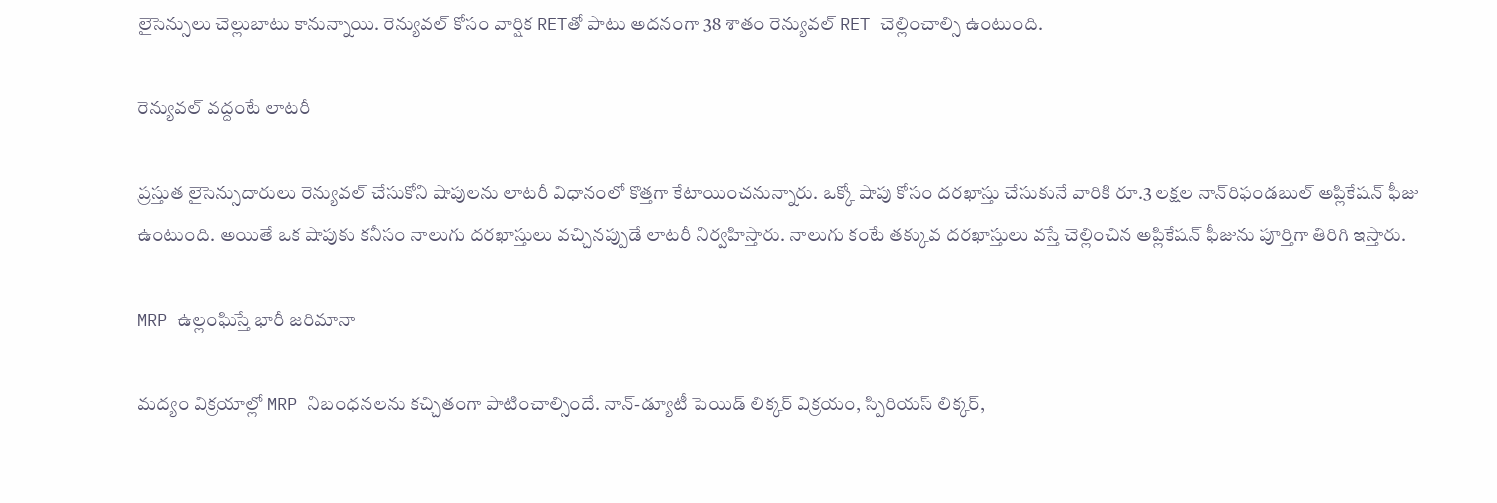లైసెన్సులు చెల్లుబాటు కానున్నాయి. రెన్యువల్ కోసం వార్షిక RETతో పాటు అదనంగా 38 శాతం రెన్యువల్ RET చెల్లించాల్సి ఉంటుంది.

రెన్యువల్ వద్దంటే లాటరీ

ప్రస్తుత లైసెన్సుదారులు రెన్యువల్ చేసుకోని షాపులను లాటరీ విధానంలో కొత్తగా కేటాయించనున్నారు. ఒక్కో షాపు కోసం దరఖాస్తు చేసుకునే వారికి రూ.3 లక్షల నాన్‌రిఫండబుల్ అప్లికేషన్ ఫీజు ఉంటుంది. అయితే ఒక షాపుకు కనీసం నాలుగు దరఖాస్తులు వచ్చినప్పుడే లాటరీ నిర్వహిస్తారు. నాలుగు కంటే తక్కువ దరఖాస్తులు వస్తే చెల్లించిన అప్లికేషన్ ఫీజును పూర్తిగా తిరిగి ఇస్తారు.

MRP ఉల్లంఘిస్తే భారీ జరిమానా

మద్యం విక్రయాల్లో MRP నిబంధనలను కచ్చితంగా పాటించాల్సిందే. నాన్-డ్యూటీ పెయిడ్ లిక్కర్ విక్రయం, స్పిరియస్ లిక్కర్,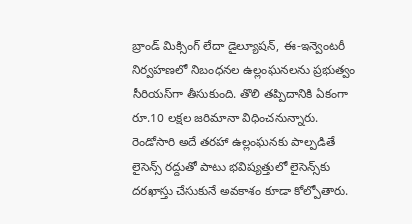బ్రాండ్ మిక్సింగ్ లేదా డైల్యూషన్, ఈ-ఇన్వెంటరీ నిర్వహణలో నిబంధనల ఉల్లంఘనలను ప్రభుత్వం సీరియస్‌గా తీసుకుంది. తొలి తప్పిదానికి ఏకంగా రూ.10 లక్షల జరిమానా విధించనున్నారు. రెండోసారి అదే తరహా ఉల్లంఘనకు పాల్పడితే లైసెన్స్ రద్దుతో పాటు భవిష్యత్తులో లైసెన్స్‌కు దరఖాస్తు చేసుకునే అవకాశం కూడా కోల్పోతారు.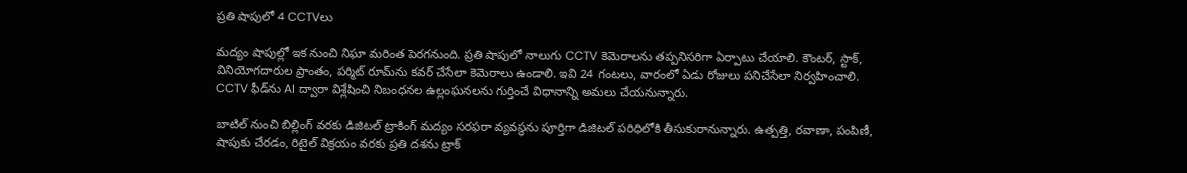ప్రతి షాపులో 4 CCTVలు

మద్యం షాపుల్లో ఇక నుంచి నిఘా మరింత పెరగనుంది. ప్రతి షాపులో నాలుగు CCTV కెమెరాలను తప్పనిసరిగా ఏర్పాటు చేయాలి. కౌంటర్, స్టాక్, వినియోగదారుల ప్రాంతం, పర్మిట్ రూమ్‌ను కవర్ చేసేలా కెమెరాలు ఉండాలి. ఇవి 24 గంటలు, వారంలో ఏడు రోజులు పనిచేసేలా నిర్వహించాలి. CCTV ఫీడ్‌ను AI ద్వారా విశ్లేషించి నిబంధనల ఉల్లంఘనలను గుర్తించే విధానాన్ని అమలు చేయనున్నారు.

బాటిల్ నుంచి బిల్లింగ్ వరకు డిజిటల్ ట్రాకింగ్ మద్యం సరఫరా వ్యవస్థను పూర్తిగా డిజిటల్ పరిధిలోకి తీసుకురానున్నారు. ఉత్పత్తి, రవాణా, పంపిణీ, షాపుకు చేరడం, రిటైల్ విక్రయం వరకు ప్రతి దశను ట్రాక్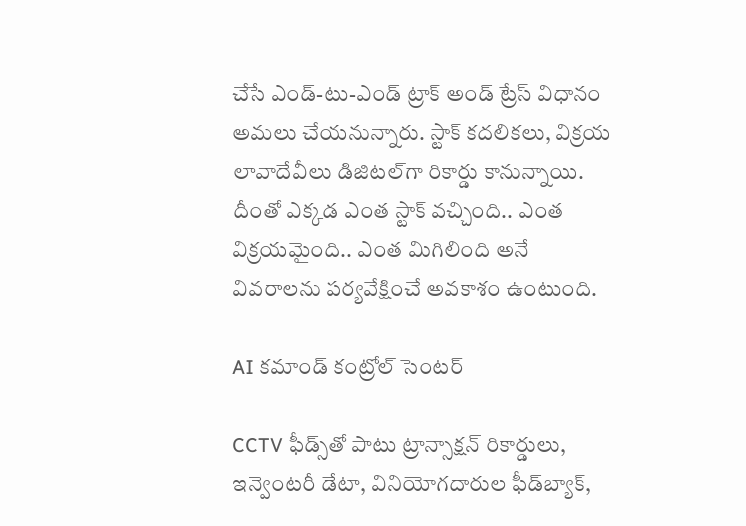చేసే ఎండ్-టు-ఎండ్ ట్రాక్ అండ్ ట్రేస్ విధానం అమలు చేయనున్నారు. స్టాక్ కదలికలు, విక్రయ లావాదేవీలు డిజిటల్‌గా రికార్డు కానున్నాయి. దీంతో ఎక్కడ ఎంత స్టాక్ వచ్చింది.. ఎంత విక్రయమైంది.. ఎంత మిగిలింది అనే వివరాలను పర్యవేక్షించే అవకాశం ఉంటుంది.

AI కమాండ్ కంట్రోల్ సెంటర్

CCTV ఫీడ్స్‌తో పాటు ట్రాన్సాక్షన్ రికార్డులు, ఇన్వెంటరీ డేటా, వినియోగదారుల ఫీడ్‌బ్యాక్,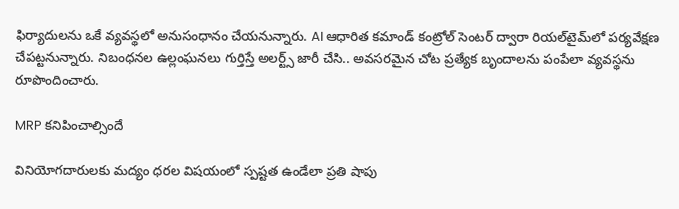ఫిర్యాదులను ఒకే వ్యవస్థలో అనుసంధానం చేయనున్నారు. AI ఆధారిత కమాండ్ కంట్రోల్ సెంటర్ ద్వారా రియల్‌టైమ్‌లో పర్యవేక్షణ చేపట్టనున్నారు. నిబంధనల ఉల్లంఘనలు గుర్తిస్తే అలర్ట్స్ జారీ చేసి.. అవసరమైన చోట ప్రత్యేక బృందాలను పంపేలా వ్యవస్థను రూపొందించారు.

MRP కనిపించాల్సిందే

వినియోగదారులకు మద్యం ధరల విషయంలో స్పష్టత ఉండేలా ప్రతి షాపు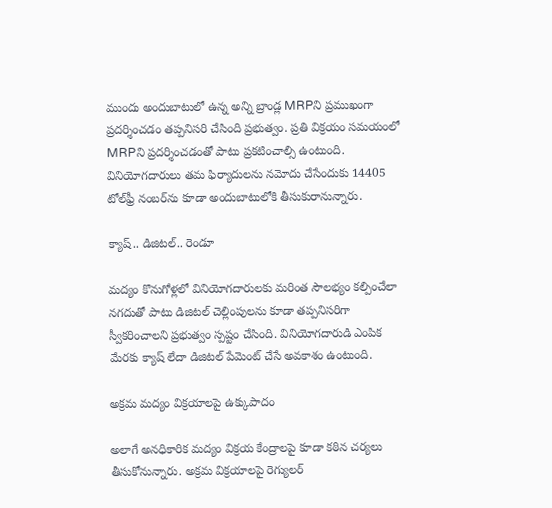ముందు అందుబాటులో ఉన్న అన్ని బ్రాండ్ల MRPని ప్రముఖంగా ప్రదర్శించడం తప్పనిసరి చేసింది ప్రభుత్వం. ప్రతి విక్రయం సమయంలో MRPని ప్రదర్శించడంతో పాటు ప్రకటించాల్సి ఉంటుంది. వినియోగదారులు తమ ఫిర్యాదులను నమోదు చేసేందుకు 14405 టోల్‌ఫ్రీ నంబర్‌ను కూడా అందుబాటులోకి తీసుకురానున్నారు.

క్యాష్.. డిజిటల్.. రెండూ

మద్యం కొనుగోళ్లలో వినియోగదారులకు మరింత సౌలభ్యం కల్పించేలా నగదుతో పాటు డిజిటల్ చెల్లింపులను కూడా తప్పనిసరిగా స్వీకరించాలని ప్రభుత్వం స్పష్టం చేసింది. వినియోగదారుడి ఎంపిక మేరకు క్యాష్ లేదా డిజిటల్ పేమెంట్ చేసే అవకాశం ఉంటుంది.

అక్రమ మద్యం విక్రయాలపై ఉక్కుపాదం

అలాగే అనధికారిక మద్యం విక్రయ కేంద్రాలపై కూడా కఠిన చర్యలు తీసుకోనున్నారు. అక్రమ విక్రయాలపై రెగ్యులర్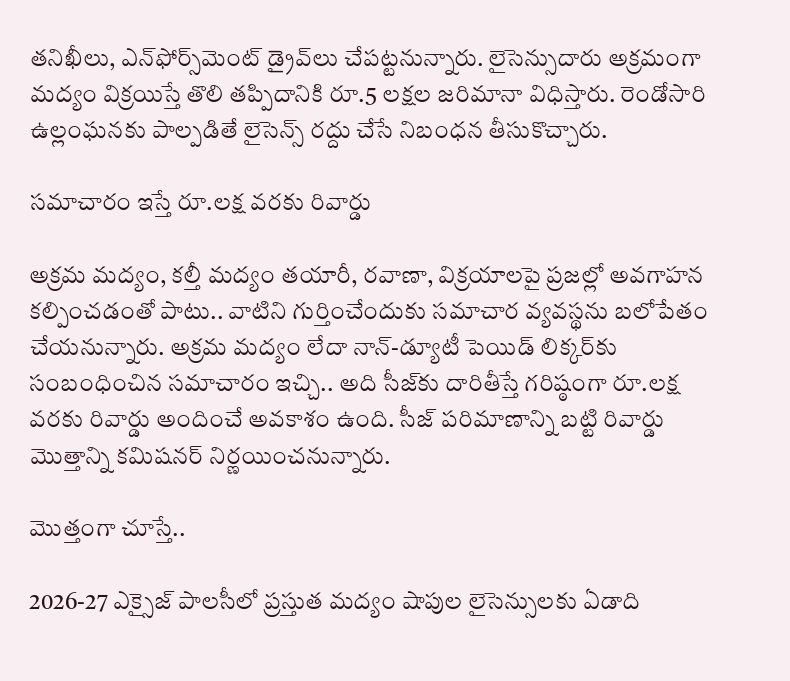తనిఖీలు, ఎన్‌ఫోర్స్‌మెంట్ డ్రైవ్‌లు చేపట్టనున్నారు. లైసెన్సుదారు అక్రమంగా మద్యం విక్రయిస్తే తొలి తప్పిదానికి రూ.5 లక్షల జరిమానా విధిస్తారు. రెండోసారి ఉల్లంఘనకు పాల్పడితే లైసెన్స్ రద్దు చేసే నిబంధన తీసుకొచ్చారు.

సమాచారం ఇస్తే రూ.లక్ష వరకు రివార్డు

అక్రమ మద్యం, కల్తీ మద్యం తయారీ, రవాణా, విక్రయాలపై ప్రజల్లో అవగాహన కల్పించడంతో పాటు.. వాటిని గుర్తించేందుకు సమాచార వ్యవస్థను బలోపేతం చేయనున్నారు. అక్రమ మద్యం లేదా నాన్-డ్యూటీ పెయిడ్ లిక్కర్‌కు సంబంధించిన సమాచారం ఇచ్చి.. అది సీజ్‌కు దారితీస్తే గరిష్ఠంగా రూ.లక్ష వరకు రివార్డు అందించే అవకాశం ఉంది. సీజ్ పరిమాణాన్ని బట్టి రివార్డు మొత్తాన్ని కమిషనర్ నిర్ణయించనున్నారు.

మొత్తంగా చూస్తే..

2026-27 ఎక్సైజ్ పాలసీలో ప్రస్తుత మద్యం షాపుల లైసెన్సులకు ఏడాది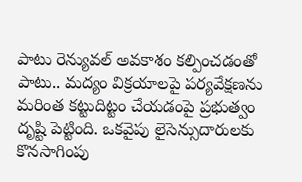పాటు రెన్యువల్ అవకాశం కల్పించడంతో పాటు.. మద్యం విక్రయాలపై పర్యవేక్షణను మరింత కట్టుదిట్టం చేయడంపై ప్రభుత్వం దృష్టి పెట్టింది. ఒకవైపు లైసెన్సుదారులకు కొనసాగింపు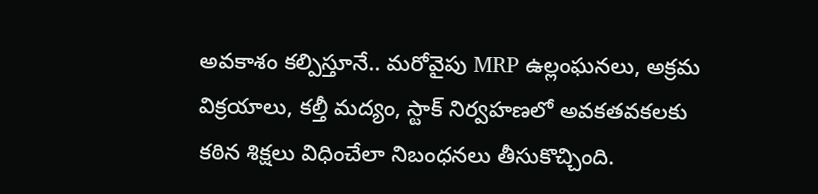అవకాశం కల్పిస్తూనే.. మరోవైపు MRP ఉల్లంఘనలు, అక్రమ విక్రయాలు, కల్తీ మద్యం, స్టాక్ నిర్వహణలో అవకతవకలకు కఠిన శిక్షలు విధించేలా నిబంధనలు తీసుకొచ్చింది.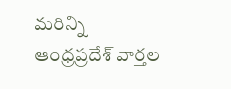మరిన్ని ఆంధ్రప్రదేశ్ వార్తల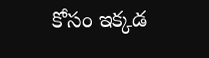కోసం ఇక్కడ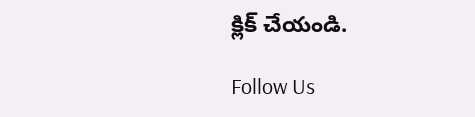క్లిక్ చేయండి.

Follow Us